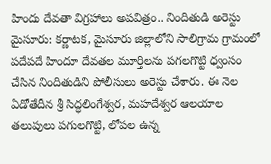హిందు దేవతా విగ్రహాలు అపవిత్రం.. నిందితుడి అరెస్టు
మైసూరు: కర్ణాటక, మైసూరు జిల్లాలోని సాలిగ్రామ గ్రామంలో పదేపదే హిందూ దేవతల మూర్తిలను పగలగొట్టి ధ్వంసం చేసిన నిందితుడిని పోలీసులు అరెస్టు చేశారు. ఈ నెల ఏడోతేదీన శ్రీ సిద్ధలింగేశ్వర, మహదేశ్వర ఆలయాల తలుపులు పగులగొట్టి, లోపల ఉన్న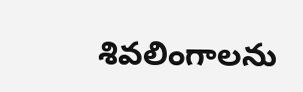శివలింగాలను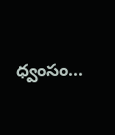ధ్వంసం...